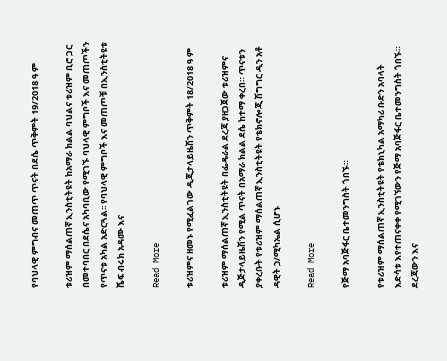የባህላዊ ምግብና መጠጥ ጥናት በደሴ ጥቅምት 19/2018 ዓ ም

ቱሪዝም ማሰልጠኛ ኢንስቲትዩት ከአማራ ክልል ባህልና ቱሪዝም ቢሮ ጋር በመተባበር በደሴና አካባቢው የሚገኙ ባህላዊ ምግቦች እና መጠጦችን የጥናቱ አካል አድርጓል፡፡ የባህላዊ ምግቦች እና መጠጦቹ በኢንስቲትዩቱ ሼፍ ብሩክ አዳሙ እና

Read More

ቱሪዝምና ዘመኑ የሚፈልገው ዲጂታላይዜሽን ጥቅምት 18/2018 ዓ ም

ቱሪዝም ማሰልጠኛ ኢንስቲትዩት በፌዴራል ደረጃ ያዘጋጀው ቱሪዝምና ዲጅታላይዜሽን የሚል ጥናት በአማራ ክልል ደሴ ከተማ ቀረበ። ጥናቱን ያቀረቡት የቱሪዝም ማሰልጠኛ ኢንስቲትዩት የቴክኖሎጂ ሽግግር ዲን አቶ ዳዊት ኃ/ሚካኤል ሲሆኑ

Read More

የጅማ አባጅፋር ቤተመንግስት ጎበኙ።

የቱሪዝም ማሰልጠኛ ኢንስቲትዩት የቴክኒካል አማካሪ ቡድን አባላት እድሳቱ እየተጠናቀቀ የሚገኘውን የጅማ አባጅፋር ቤተመንግስት ጎበኙ። ደረጃውን እና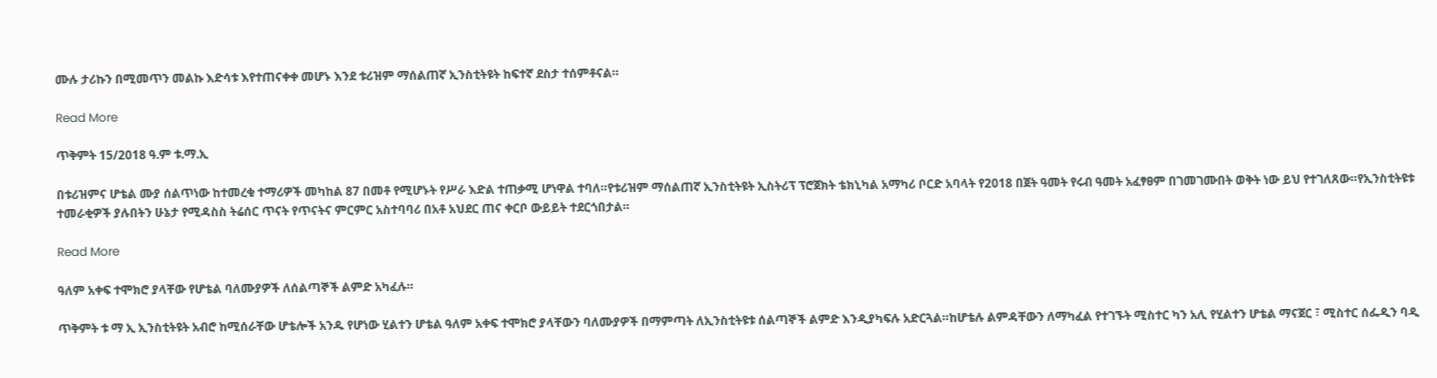ሙሉ ታሪኩን በሚመጥን መልኩ እድሳቱ እየተጠናቀቀ መሆኑ እንደ ቱሪዝም ማሰልጠኛ ኢንስቲትዩት ከፍተኛ ደስታ ተሰምቶናል።

Read More

ጥቅምት 15/2018 ዓ.ም ቱ.ማ.ኢ

በቱሪዝምና ሆቴል ሙያ ሰልጥነው ከተመረቁ ተማሪዎች መካከል 87 በመቶ የሚሆኑት የሥራ እድል ተጠቃሚ ሆነዋል ተባለ።የቱሪዝም ማሰልጠኛ ኢንስቲትዩት ኢስትሪፕ ፕሮጀክት ቴክኒካል አማካሪ ቦርድ አባላት የ2018 በጀት ዓመት የሩብ ዓመት አፈፃፀም በገመገሙበት ወቅት ነው ይህ የተገለጸው።የኢንስቲትዩቱ ተመራቂዎች ያሉበትን ሁኔታ የሚዳስስ ትሬሰር ጥናት የጥናትና ምርምር አስተባባሪ በአቶ አህደር ጠና ቀርቦ ውይይት ተደርጎበታል።

Read More

ዓለም አቀፍ ተሞክሮ ያላቸው የሆቴል ባለሙያዎች ለሰልጣኞች ልምድ አካፈሉ።

ጥቅምት ቱ ማ ኢ ኢንስቲትዩት አብሮ ከሚሰራቸው ሆቴሎች አንዱ የሆነው ሂልተን ሆቴል ዓለም አቀፍ ተሞክሮ ያላቸውን ባለሙያዎች በማምጣት ለኢንስቲትዩቱ ሰልጣኞች ልምድ እንዲያካፍሉ አድርጓል።ከሆቴሉ ልምዳቸውን ለማካፈል የተገኙት ሚስተር ካን አሊ የሂልተን ሆቴል ማናጀር ፣ ሚስተር ሰፌዲን ባዲ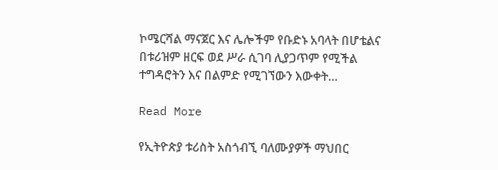ኮሜርሻል ማናጀር እና ሌሎችም የቡድኑ አባላት በሆቴልና በቱሪዝም ዘርፍ ወደ ሥራ ሲገባ ሊያጋጥም የሚችል ተግዳሮትን እና በልምድ የሚገኘውን እውቀት…

Read More

የኢትዮጵያ ቱሪስት አስጎብኚ ባለሙያዎች ማህበር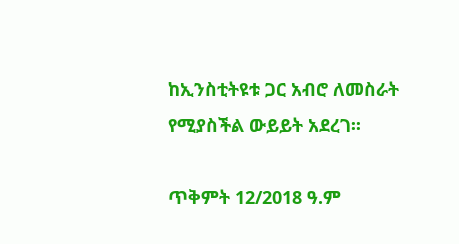ከኢንስቲትዩቱ ጋር አብሮ ለመስራት የሚያስችል ውይይት አደረገ፡፡

ጥቅምት 12/2018 ዓ.ም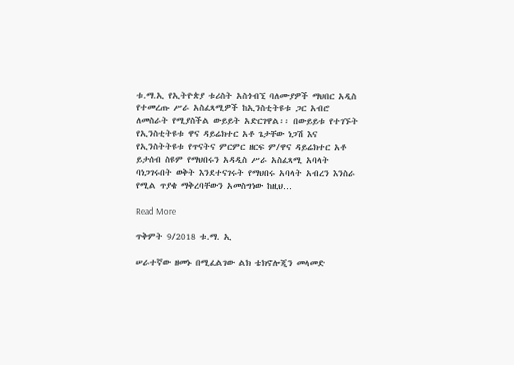ቱ.ማ.ኢ የኢትዮጵያ ቱሪስት አስጎብኚ ባለሙያዎች ማህበር አዲስ የተመረጡ ሥራ አስፈጻሚዎች ከኢንስቲትዩቱ ጋር አብሮ ለመስራት የሚያስችል ውይይት አድርገዋል፡፡ በውይይቱ የተገኙት የኢንስቲትዩቱ ዋና ዳይሬክተር አቶ ጌታቸው ነጋሽ እና የኢንስትትዩቱ የጥናትና ምርምር ዘርፍ ም/ዋና ዳይሬክተር አቶ ይታሰብ ስዩም የማህበሩን አዳዲስ ሥራ አስፈጻሚ አባላት ባነጋገሩበት ወቅት እንደተናገሩት የማህበሩ አባላት አብረን እንስራ የሚል ጥያቄ ማቅረባቸውን አመስግነው ከዚህ…

Read More

ጥቅምት 9/2018 ቱ.ማ. ኢ

ሠራተኛው ዘመኑ በሚፈልገው ልክ ቴክኖሎጂን መላመድ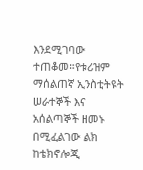እንደሚገባው ተጠቆመ።የቱሪዝም ማሰልጠኛ ኢንስቲትዩት ሠራተኞች እና አሰልጣኞች ዘመኑ በሚፈልገው ልክ ከቴክኖሎጂ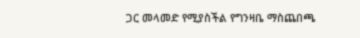ጋር መላመድ የሚያስችል የግንዛቤ ማስጨበጫ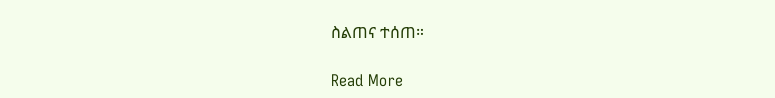ስልጠና ተሰጠ።

Read More